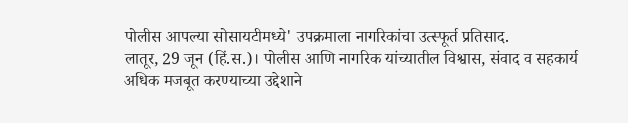पोलीस आपल्या सोसायटीमध्ये' उपक्रमाला नागरिकांचा उत्स्फूर्त प्रतिसाद.
लातूर, 29 जून (हिं.स.)। पोलीस आणि नागरिक यांच्यातील विश्वास, संवाद व सहकार्य अधिक मजबूत करण्याच्या उद्देशाने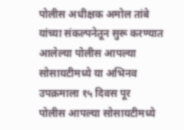पोलीस अधीक्षक अमोल तांबे यांच्या संकल्पनेतून सुरू करण्यात आलेल्या पोलीस आपल्या सोसायटीमध्ये या अभिनव उपक्रमाला १५ दिवस पूर
पोलीस आपल्या सोसायटीमध्ये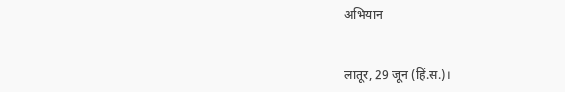अभियान


लातूर, 29 जून (हिं.स.)।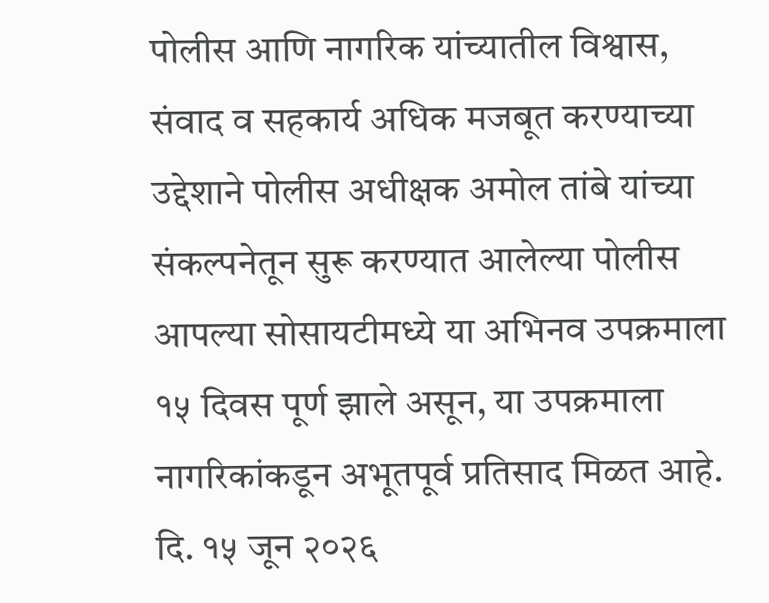पोलीस आणि नागरिक यांच्यातील विश्वास, संवाद व सहकार्य अधिक मजबूत करण्याच्या उद्देशाने पोलीस अधीक्षक अमोल तांबे यांच्या संकल्पनेतून सुरू करण्यात आलेल्या पोलीस आपल्या सोसायटीमध्ये या अभिनव उपक्रमाला १५ दिवस पूर्ण झाले असून, या उपक्रमाला नागरिकांकडून अभूतपूर्व प्रतिसाद मिळत आहे. दि. १५ जून २०२६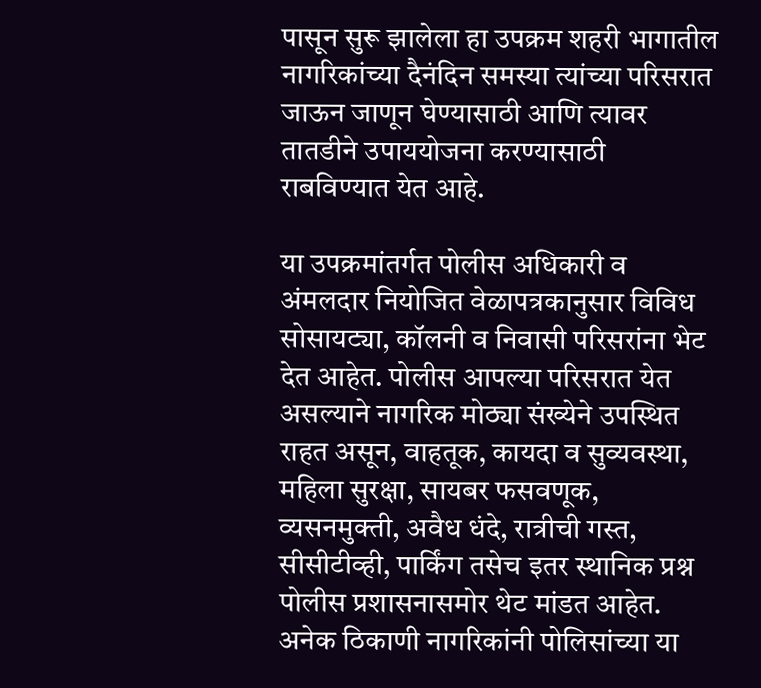पासून सुरू झालेला हा उपक्रम शहरी भागातील नागरिकांच्या दैनंदिन समस्या त्यांच्या परिसरात जाऊन जाणून घेण्यासाठी आणि त्यावर तातडीने उपाययोजना करण्यासाठी राबविण्यात येत आहे.

या उपक्रमांतर्गत पोलीस अधिकारी व अंमलदार नियोजित वेळापत्रकानुसार विविध सोसायट्या, कॉलनी व निवासी परिसरांना भेट देत आहेत. पोलीस आपल्या परिसरात येत असल्याने नागरिक मोठ्या संख्येने उपस्थित राहत असून, वाहतूक, कायदा व सुव्यवस्था, महिला सुरक्षा, सायबर फसवणूक, व्यसनमुक्ती, अवैध धंदे, रात्रीची गस्त, सीसीटीव्ही, पार्किंग तसेच इतर स्थानिक प्रश्न पोलीस प्रशासनासमोर थेट मांडत आहेत. अनेक ठिकाणी नागरिकांनी पोलिसांच्या या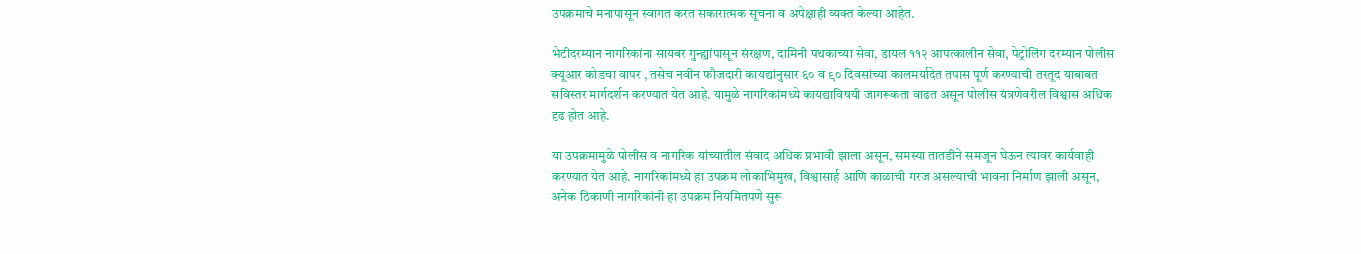उपक्रमाचे मनापासून स्वागत करत सकारात्मक सूचना व अपेक्षाही व्यक्त केल्या आहेत.

भेटीदरम्यान नागरिकांना सायबर गुन्ह्यांपासून संरक्षण, दामिनी पथकाच्या सेवा, डायल ११२ आपत्कालीन सेवा, पेट्रोलिंग दरम्यान पोलीस क्यूआर कोडचा वापर , तसेच नवीन फौजदारी कायद्यांनुसार ६० व ९० दिवसांच्या कालमर्यादेत तपास पूर्ण करण्याची तरतूद याबाबत सविस्तर मार्गदर्शन करण्यात येत आहे. यामुळे नागरिकांमध्ये कायद्याविषयी जागरूकता वाढत असून पोलीस यंत्रणेवरील विश्वास अधिक दृढ होत आहे.

या उपक्रमामुळे पोलीस व नागरिक यांच्यातील संवाद अधिक प्रभावी झाला असून, समस्या तातडीने समजून घेऊन त्यावर कार्यवाही करण्यात येत आहे. नागरिकांमध्ये हा उपक्रम लोकाभिमुख, विश्वासार्ह आणि काळाची गरज असल्याची भावना निर्माण झाली असून, अनेक ठिकाणी नागरिकांनी हा उपक्रम नियमितपणे सुरू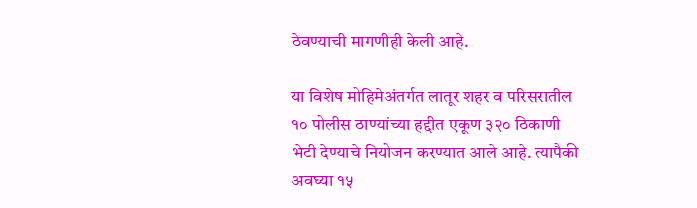ठेवण्याची मागणीही केली आहे.

या विशेष मोहिमेअंतर्गत लातूर शहर व परिसरातील १० पोलीस ठाण्यांच्या हद्दीत एकूण ३२० ठिकाणी भेटी देण्याचे नियोजन करण्यात आले आहे. त्यापैकी अवघ्या १५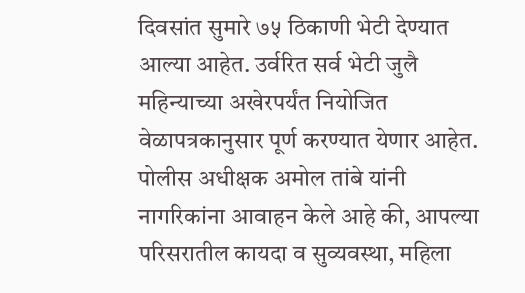दिवसांत सुमारे ७५ ठिकाणी भेटी देण्यात आल्या आहेत. उर्वरित सर्व भेटी जुलै महिन्याच्या अखेरपर्यंत नियोजित वेळापत्रकानुसार पूर्ण करण्यात येणार आहेत. पोलीस अधीक्षक अमोल तांबे यांनी नागरिकांना आवाहन केले आहे की, आपल्या परिसरातील कायदा व सुव्यवस्था, महिला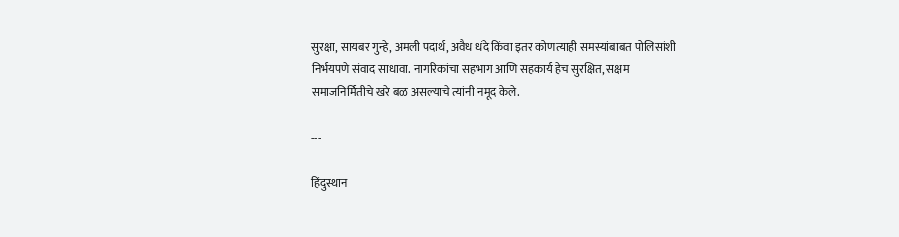सुरक्षा, सायबर गुन्हे, अमली पदार्थ, अवैध धंदे किंवा इतर कोणत्याही समस्यांबाबत पोलिसांशी निर्भयपणे संवाद साधावा. नागरिकांचा सहभाग आणि सहकार्य हेच सुरक्षित, सक्षम समाजनिर्मितीचे खरे बळ असल्याचे त्यांनी नमूद केले.

---

हिंदुस्थान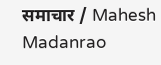समाचार / Mahesh Madanrao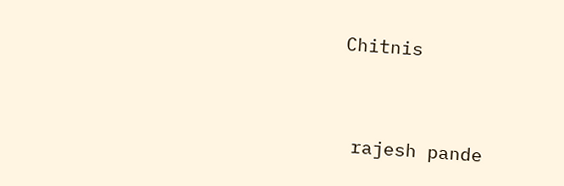Chitnis


 rajesh pande